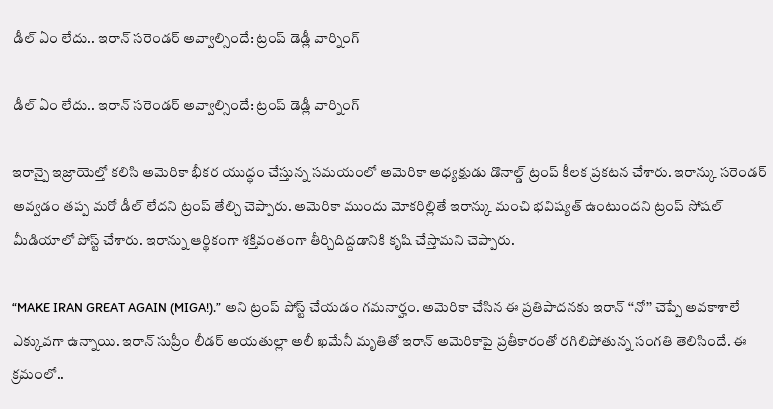డీల్ ఏం లేదు.. ఇరాన్ సరెండర్ అవ్వాల్సిందే: ట్రంప్ డెడ్లీ వార్నింగ్

డీల్ ఏం లేదు.. ఇరాన్ సరెండర్ అవ్వాల్సిందే: ట్రంప్ డెడ్లీ వార్నింగ్

ఇరాన్పై ఇజ్రాయెల్తో కలిసి అమెరికా భీకర యుద్ధం చేస్తున్న సమయంలో అమెరికా అధ్యక్షుడు డొనాల్డ్ ట్రంప్ కీలక ప్రకటన చేశారు. ఇరాన్కు సరెండర్ అవ్వడం తప్ప మరో డీల్ లేదని ట్రంప్ తేల్చి చెప్పారు. అమెరికా ముందు మోకరిల్లితే ఇరాన్కు మంచి భవిష్యత్ ఉంటుందని ట్రంప్ సోషల్ మీడియాలో పోస్ట్ చేశారు. ఇరాన్ను ఆర్థికంగా శక్తివంతంగా తీర్చిదిద్దడానికి కృషి చేస్తామని చెప్పారు.

“MAKE IRAN GREAT AGAIN (MIGA!).” అని ట్రంప్ పోస్ట్ చేయడం గమనార్హం. అమెరికా చేసిన ఈ ప్రతిపాదనకు ఇరాన్ ‘‘నో’’ చెప్పే అవకాశాలే ఎక్కువగా ఉన్నాయి. ఇరాన్ సుప్రీం లీడర్ అయతుల్లా అలీ ఖమేనీ మృతితో ఇరాన్ అమెరికాపై ప్రతీకారంతో రగిలిపోతున్న సంగతి తెలిసిందే. ఈ క్రమంలో..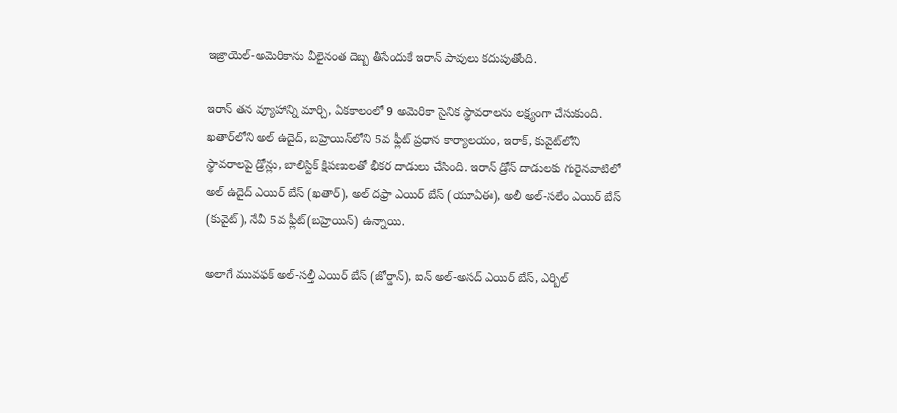ఇజ్రాయెల్-అమెరికాను వీలైనంత దెబ్బ తీసేందుకే ఇరాన్ పావులు కదుపుతోంది.

ఇరాన్ తన వ్యూహాన్ని మార్చి, ఏకకాలంలో 9 అమెరికా సైనిక స్థావరాలను లక్ష్యంగా చేసుకుంది. ఖతార్‌‌‌‌లోని అల్ ఉదైద్, బహ్రెయిన్‌‌‌‌లోని 5వ ఫ్లీట్ ప్రధాన కార్యాలయం, ఇరాక్, కువైట్‌‌‌‌లోని స్థావరాలపై డ్రోన్లు, బాలిస్టిక్ క్షిపణులతో భీకర దాడులు చేసింది. ఇరాన్ డ్రోన్ దాడులకు గురైనవాటిలో అల్ ఉదైద్ ఎయిర్ బేస్ (ఖతార్), అల్ దఫ్రా ఎయిర్ బేస్ (యూఏఈ), అలీ అల్-సలేం ఎయిర్ బేస్ (కువైట్), నేవీ 5వ ఫ్లీట్(బహ్రెయిన్) ఉన్నాయి.

అలాగే మువఫక్ అల్-సల్తీ ఎయిర్ బేస్ (జోర్డాన్), ఐన్ అల్-అసద్ ఎయిర్ బేస్, ఎర్బిల్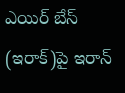ఎయిర్ బేస్ (ఇరాక్)పై ఇరాన్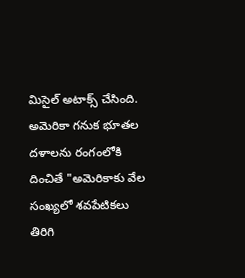మిసైల్ అటాక్స్ చేసింది. అమెరికా గనుక భూతల దళాలను రంగంలోకి దించితే "అమెరికాకు వేల సంఖ్యలో శవపేటికలు తిరిగి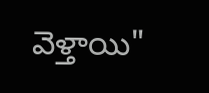వెళ్తాయి"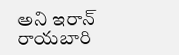అని ఇరాన్ రాయబారి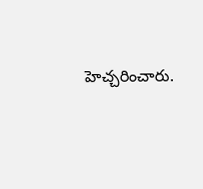హెచ్చరించారు.